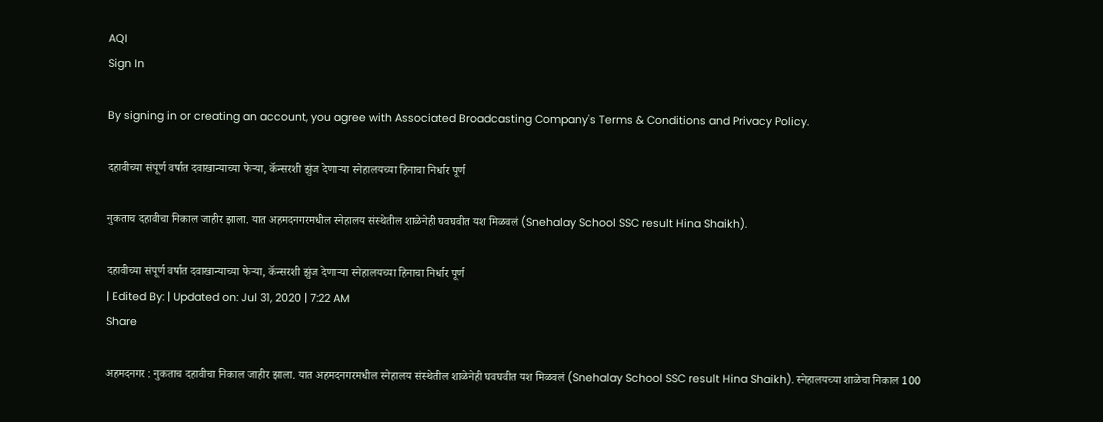AQI
Sign In

By signing in or creating an account, you agree with Associated Broadcasting Company's Terms & Conditions and Privacy Policy.

दहावीच्या संपूर्ण वर्षात दवाखान्याच्या फेऱ्या, कॅन्सरशी झुंज देणाऱ्या स्नेहालयच्या हिनाचा निर्धार पूर्ण

नुकताच दहावीचा निकाल जाहीर झाला. यात अहमदनगरमधील स्नेहालय संस्थेतील शाळेनेही घवघवीत यश मिळवलं (Snehalay School SSC result Hina Shaikh).

दहावीच्या संपूर्ण वर्षात दवाखान्याच्या फेऱ्या, कॅन्सरशी झुंज देणाऱ्या स्नेहालयच्या हिनाचा निर्धार पूर्ण
| Edited By: | Updated on: Jul 31, 2020 | 7:22 AM
Share

अहमदनगर : नुकताच दहावीचा निकाल जाहीर झाला. यात अहमदनगरमधील स्नेहालय संस्थेतील शाळेनेही घवघवीत यश मिळवलं (Snehalay School SSC result Hina Shaikh). स्नेहालयच्या शाळेचा निकाल 100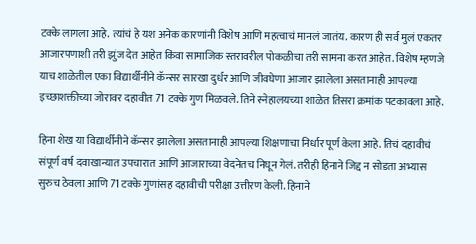टक्के लागला आहे. त्यांचं हे यश अनेक कारणांनी विशेष आणि महत्वाचं मानलं जातंय. कारण ही सर्व मुलं एकतर आजारपणाशी तरी झुंज देत आहेत किंवा सामाजिक स्तरावरील पोकळीचा तरी सामना करत आहेत. विशेष म्हणजे याच शाळेतील एका विद्यार्थीनीने कॅन्सर सारखा दुर्धर आणि जीवघेणा आजार झालेला असतानाही आपल्या इच्छाशक्तीच्या जोरावर दहावीत 71 टक्के गुण मिळवले. तिने स्नेहालयच्या शाळेत तिसरा क्रमांक पटकावला आहे.

हिना शेख या विद्यार्थीनीने कॅन्सर झालेला असतानाही आपल्या शिक्षणाचा निर्धार पूर्ण केला आहे. तिचं दहावीचं संपूर्ण वर्ष दवाखान्यात उपचारात आणि आजाराच्या वेदनेतच निघून गेलं. तरीही हिनाने जिद्द न सोडता अभ्यास सुरुच ठेवला आणि 71 टक्के गुणांसह दहावीची परीक्षा उत्तीरण केली. हिनाने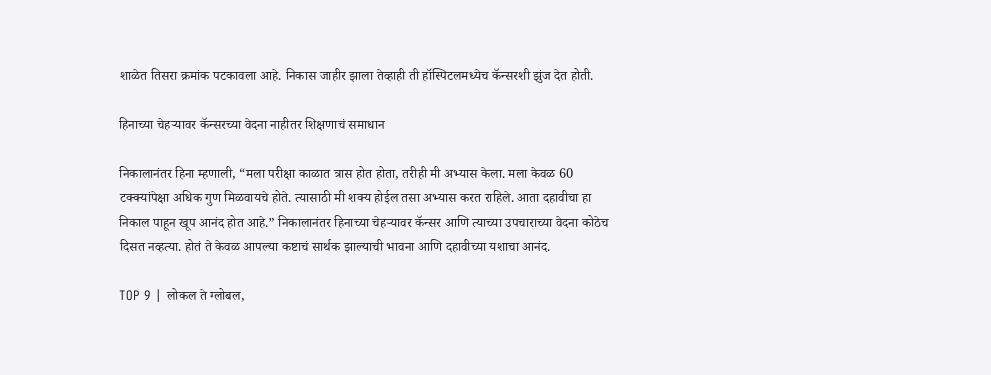शाळेत तिसरा क्रमांक पटकावला आहे. निकास जाहीर झाला तेव्हाही ती हॉस्पिटलमध्येच कॅन्सरशी झुंज देत होती.

हिनाच्या चेहऱ्यावर कॅन्सरच्या वेदना नाहीतर शिक्षणाचं समाधान

निकालानंतर हिना म्हणाली, “मला परीक्षा काळात त्रास होत होता, तरीही मी अभ्यास केला. मला केवळ 60 टक्क्यांपेक्षा अधिक गुण मिळवायचे होते. त्यासाठी मी शक्य होईल तसा अभ्यास करत राहिले. आता दहावीचा हा निकाल पाहून खूप आनंद होत आहे.” निकालानंतर हिनाच्या चेहऱ्यावर कॅन्सर आणि त्याच्या उपचाराच्या वेदना कोठेच दिसत नव्हत्या. होतं ते केवळ आपल्या कष्टाचं सार्थक झाल्याची भावना आणि दहावीच्या यशाचा आनंद.

TOP 9 | लोकल ते ग्लोबल,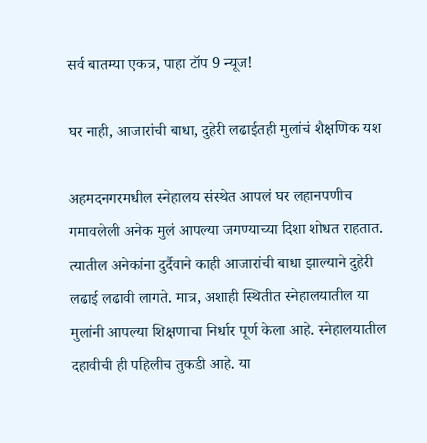सर्व बातम्या एकत्र, पाहा टॉप 9 न्यूज!

घर नाही, आजारांची बाधा, दुहेरी लढाईतही मुलांचं शैक्षणिक यश

अहमदनगरमधील स्नेहालय संस्थेत आपलं घर लहानपणीच गमावलेली अनेक मुलं आपल्या जगण्याच्या दिशा शोधत राहतात. त्यातील अनेकांना दुर्दैवाने काही आजारांची बाधा झाल्याने दुहेरी लढाई लढावी लागते. मात्र, अशाही स्थितीत स्नेहालयातील या मुलांनी आपल्या शिक्षणाचा निर्धार पूर्ण केला आहे. स्नेहालयातील दहावीची ही पहिलीच तुकडी आहे. या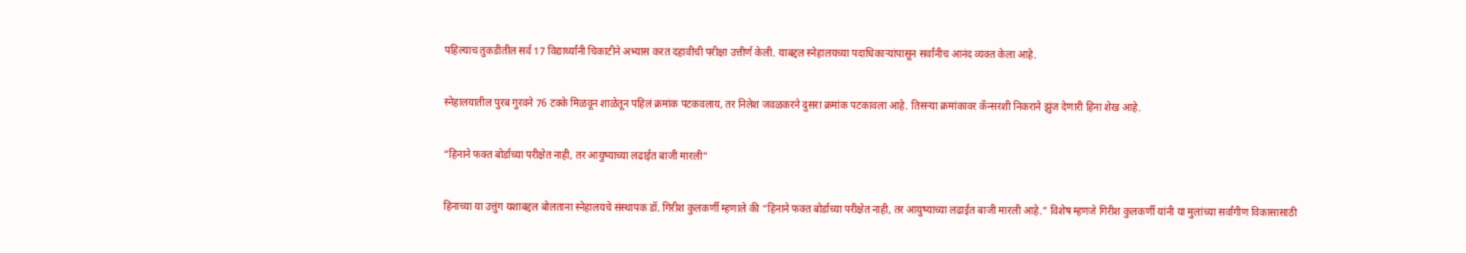पहिल्याच तुकडीतील सर्व 17 विद्यार्थ्यांनी चिकाटीने अभ्यास करत दहावीची परीक्षा उत्तीर्ण केली. याबद्दल स्नेहालयच्या पदाधिकाऱ्यांपासून सर्वांनीच आनंद व्यक्त केला आहे.

स्नेहालयातील पुरब गुरवने 76 टक्के मिळवून शाळेतून पहिलं क्रमांक पटकवलाय, तर निलेश जवळकरने दुसरा क्रमांक पटकावला आहे. तिसऱ्या क्रमांकावर कॅन्सरशी निकराने झुंज देणारी हिना शेख आहे.

“हिनाने फक्त बोर्डाच्या परीक्षेत नाही, तर आयुष्याच्या लढाईत बाजी मारली”

हिनाच्या या उत्तुंग यशाबद्दल बोलताना स्नेहालयचे संस्थापक डॉ. गिरीश कुलकर्णी म्हणाले की “हिनाने फक्त बोर्डाच्या परीक्षेत नाही, तर आयुष्याच्या लढाईत बाजी मारली आहे.” विशेष म्हणजे गिरीश कुलकर्णी यांनी या मुलांच्या सर्वांगीण विकासासाठी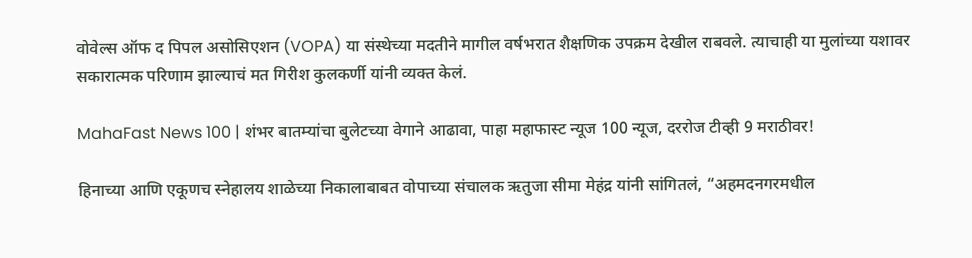वोवेल्स ऑफ द पिपल असोसिएशन (VOPA) या संस्थेच्या मदतीने मागील वर्षभरात शैक्षणिक उपक्रम देखील राबवले. त्याचाही या मुलांच्या यशावर सकारात्मक परिणाम झाल्याचं मत गिरीश कुलकर्णी यांनी व्यक्त केलं.

MahaFast News 100 | शंभर बातम्यांचा बुलेटच्या वेगाने आढावा, पाहा महाफास्ट न्यूज 100 न्यूज, दररोज टीव्ही 9 मराठीवर!

हिनाच्या आणि एकूणच स्नेहालय शाळेच्या निकालाबाबत वोपाच्या संचालक ऋतुजा सीमा मेहंद्र यांनी सांगितलं, “अहमदनगरमधील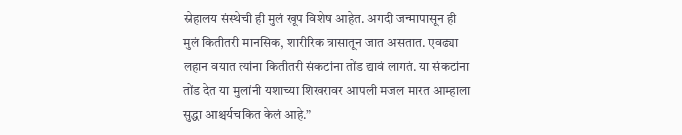स्नेहालय संस्थेची ही मुलं खूप विशेष आहेत. अगदी जन्मापासून ही मुलं कितीतरी मानसिक, शारीरिक त्रासातून जात असतात. एवढ्या लहान वयात त्यांना कितीतरी संकटांना तोंड द्यावं लागतं. या संकटांना तोंड देत या मुलांनी यशाच्या शिखरावर आपली मजल मारत आम्हाला सुद्धा आश्चर्यचकित केलं आहे.”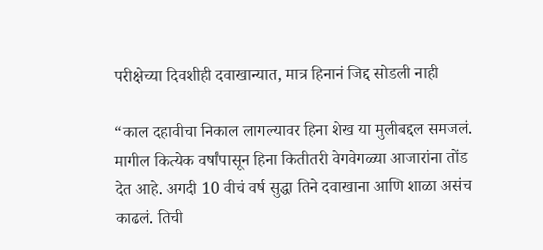परीक्षेच्या दिवशीही दवाखान्यात, मात्र हिनानं जिद्द सोडली नाही

“काल दहावीचा निकाल लागल्यावर हिना शेख या मुलीबद्दल समजलं. मागील कित्येक वर्षांपासून हिना कितीतरी वेगवेगळ्या आजारांना तोंड देत आहे. अगदी 10 वीचं वर्ष सुद्धा तिने दवाखाना आणि शाळा असंच काढलं. तिची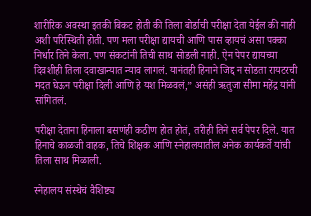शारीरिक अवस्था इतकी बिकट होती की तिला बोर्डाची परीक्षा देता येईल की नाही अशी परिस्थिती होती. पण मला परीक्षा द्यायची आणि पास व्हायचं असा पक्का निर्धार तिने केला. पण संकटांनी तिची साथ सोडली नाही. ऐन पेपर द्यायच्या दिवशीही तिला दवाखान्यात न्याव लागलं. यानंतही हिनाने जिद्द न सोडता रायटरची मदत घेऊन परीक्षा दिली आणि हे यश मिळवलं,” असंही ऋतुजा सीमा महेंद्र यांनी सांगितलं.

परीक्षा देताना हिनाला बसणंही कठीण होत होतं, तरीही तिने सर्व पेपर दिले. यात हिनाचे काळजी वाहक, तिचे शिक्षक आणि स्नेहालयातील अनेक कार्यकर्ते यांची तिला साथ मिळाली.

स्नेहालय संस्थेचं वैशिष्ट्य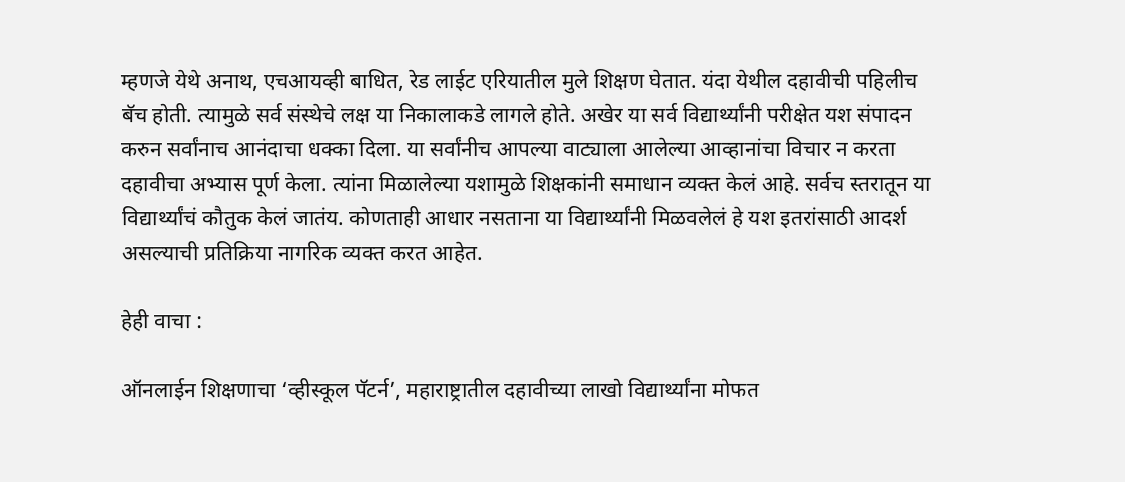म्हणजे येथे अनाथ, एचआयव्ही बाधित, रेड लाईट एरियातील मुले शिक्षण घेतात. यंदा येथील दहावीची पहिलीच बॅच होती. त्यामुळे सर्व संस्थेचे लक्ष या निकालाकडे लागले होते. अखेर या सर्व विद्यार्थ्यांनी परीक्षेत यश संपादन करुन सर्वांनाच आनंदाचा धक्का दिला. या सर्वांनीच आपल्या वाट्याला आलेल्या आव्हानांचा विचार न करता दहावीचा अभ्यास पूर्ण केला. त्यांना मिळालेल्या यशामुळे शिक्षकांनी समाधान व्यक्त केलं आहे. सर्वच स्तरातून या विद्यार्थ्यांचं कौतुक केलं जातंय. कोणताही आधार नसताना या विद्यार्थ्यांनी मिळवलेलं हे यश इतरांसाठी आदर्श असल्याची प्रतिक्रिया नागरिक व्यक्त करत आहेत.

हेही वाचा :

ऑनलाईन शिक्षणाचा ‘व्हीस्कूल पॅटर्न’, महाराष्ट्रातील दहावीच्या लाखो विद्यार्थ्यांना मोफत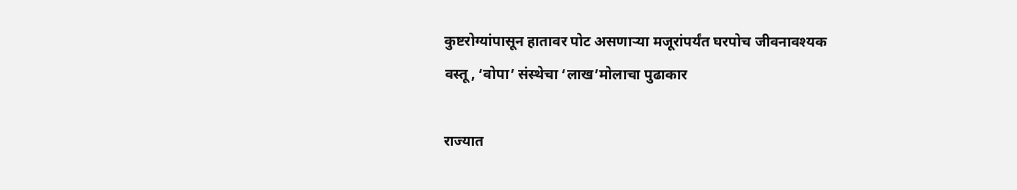कुष्टरोग्यांपासून हातावर पोट असणाऱ्या मजूरांपर्यंत घरपोच जीवनावश्यक वस्तू, ‘वोपा’ संस्थेचा ‘लाख’मोलाचा पुढाकार

राज्यात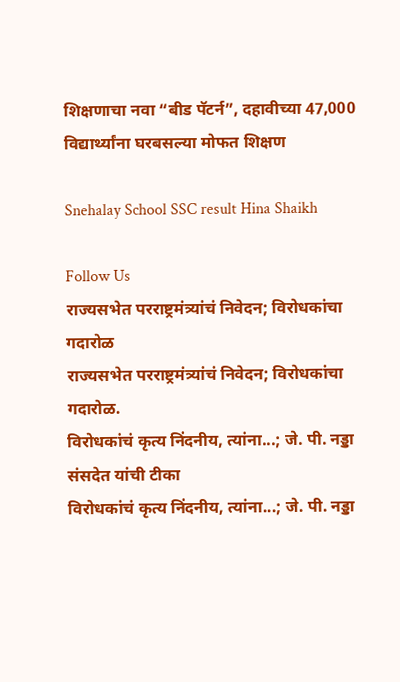शिक्षणाचा नवा “बीड पॅटर्न”, दहावीच्या 47,000 विद्यार्थ्यांना घरबसल्या मोफत शिक्षण

Snehalay School SSC result Hina Shaikh

Follow Us
राज्यसभेत परराष्ट्रमंत्र्यांचं निवेदन; विरोधकांचा गदारोळ
राज्यसभेत परराष्ट्रमंत्र्यांचं निवेदन; विरोधकांचा गदारोळ.
विरोधकांचं कृत्य निंदनीय, त्यांना...; जे. पी. नड्डा संसदेत यांची टीका
विरोधकांचं कृत्य निंदनीय, त्यांना...; जे. पी. नड्डा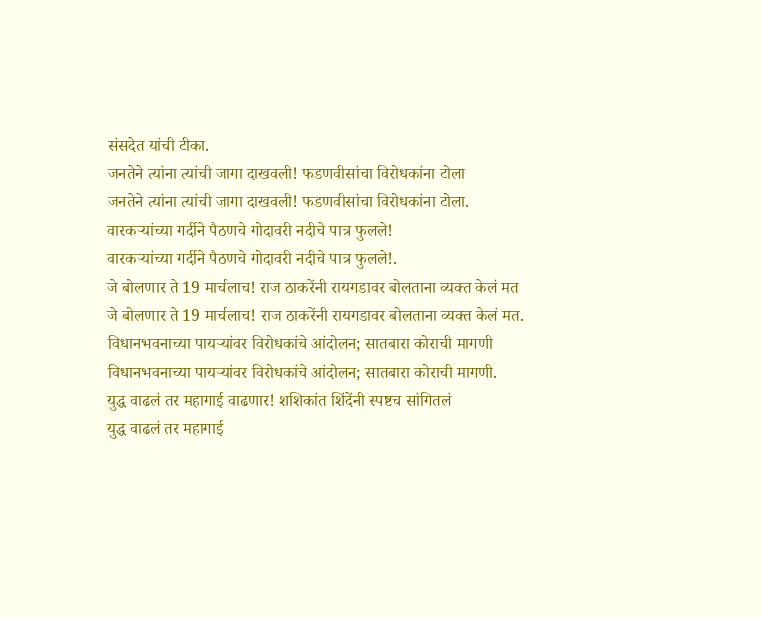संसदेत यांची टीका.
जनतेने त्यांना त्यांची जागा दाखवली! फडणवीसांचा विरोधकांना टोला
जनतेने त्यांना त्यांची जागा दाखवली! फडणवीसांचा विरोधकांना टोला.
वारकऱ्यांच्या गर्दीने पैठणचे गोदावरी नदीचे पात्र फुलले!
वारकऱ्यांच्या गर्दीने पैठणचे गोदावरी नदीचे पात्र फुलले!.
जे बोलणार ते 19 मार्चलाच! राज ठाकरेंनी रायगडावर बोलताना व्यक्त केलं मत
जे बोलणार ते 19 मार्चलाच! राज ठाकरेंनी रायगडावर बोलताना व्यक्त केलं मत.
विधानभवनाच्या पायऱ्यांवर विरोधकांचे आंदोलन; सातबारा कोराची मागणी
विधानभवनाच्या पायऱ्यांवर विरोधकांचे आंदोलन; सातबारा कोराची मागणी.
युद्ध वाढलं तर महागाई वाढणार! शशिकांत शिंदेंनी स्पष्टच सांगितलं
युद्ध वाढलं तर महागाई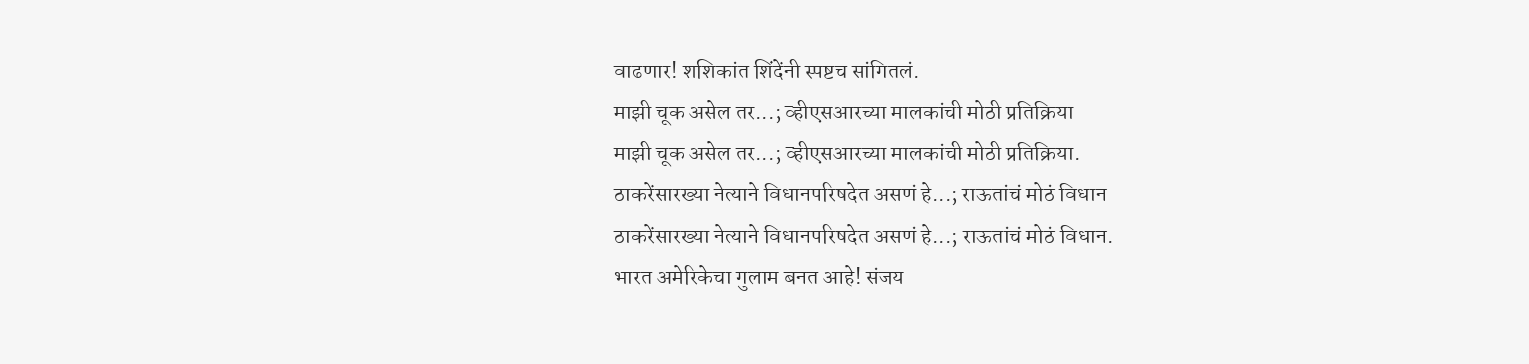वाढणार! शशिकांत शिंदेंनी स्पष्टच सांगितलं.
माझी चूक असेल तर...; व्हीएसआरच्या मालकांची मोठी प्रतिक्रिया
माझी चूक असेल तर...; व्हीएसआरच्या मालकांची मोठी प्रतिक्रिया.
ठाकरेंसारख्या नेत्याने विधानपरिषदेत असणं हे...; राऊतांचं मोठं विधान
ठाकरेंसारख्या नेत्याने विधानपरिषदेत असणं हे...; राऊतांचं मोठं विधान.
भारत अमेरिकेचा गुलाम बनत आहे! संजय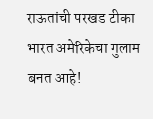राऊतांची परखड टीका
भारत अमेरिकेचा गुलाम बनत आहे!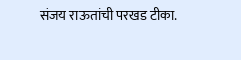संजय राऊतांची परखड टीका.